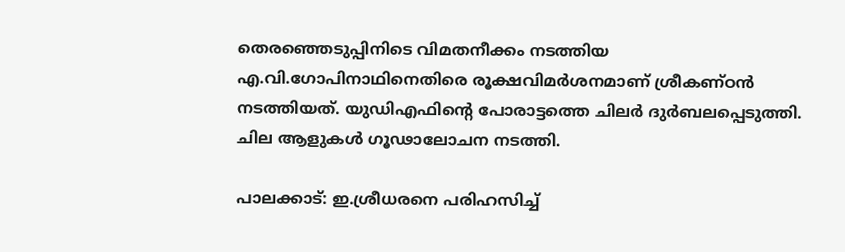തെരഞ്ഞെടുപ്പിനിടെ വിമതനീക്കം നടത്തിയ എ.വി.ഗോപിനാഥിനെതിരെ രൂക്ഷവിമ‍ർശനമാണ് ശ്രീകണ്ഠൻ നടത്തിയത്. യുഡിഎഫിൻ്റെ പോരാട്ടത്തെ ചില‍ർ ദുർബലപ്പെടുത്തി. ചില ആളുകൾ ഗൂഢാലോചന നടത്തി.

പാലക്കാട്: ഇ.ശ്രീധരനെ പരിഹസിച്ച്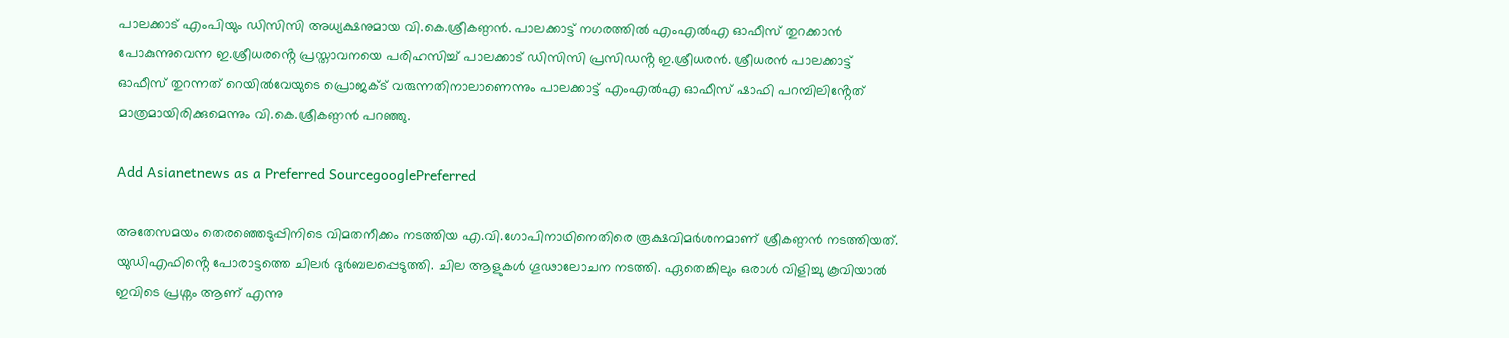പാലക്കാട് എംപിയും ഡിസിസി അധ്യക്ഷനുമായ വി.കെ.ശ്രീകണ്ഠൻ. പാലക്കാട്ട് നഗരത്തിൽ എംഎൽഎ ഓഫീസ് തുറക്കാൻ പോകുന്നുവെന്ന ഇ.ശ്രീധരൻ്റെ പ്രസ്താവനയെ പരിഹസിച്ച് പാലക്കാട് ഡിസിസി പ്രസിഡൻ്റ ഇ.ശ്രീധരൻ. ശ്രീധരൻ പാലക്കാട്ട് ഓഫീസ് തുറന്നത് റെയിൽവേയുടെ പ്രൊജക്ട് വരുന്നതിനാലാണെന്നും പാലക്കാട്ട് എംഎൽഎ ഓഫീസ് ഷാഫി പറമ്പിലിൻ്റേത് മാത്രമായിരിക്കുമെന്നും വി.കെ.ശ്രീകണ്ഠൻ പറഞ്ഞു.

Add Asianetnews as a Preferred SourcegooglePreferred

അതേസമയം തെരഞ്ഞെടുപ്പിനിടെ വിമതനീക്കം നടത്തിയ എ.വി.ഗോപിനാഥിനെതിരെ രൂക്ഷവിമ‍ർശനമാണ് ശ്രീകണ്ഠൻ നടത്തിയത്. യുഡിഎഫിൻ്റെ പോരാട്ടത്തെ ചില‍ർ ദുർബലപ്പെടുത്തി. ചില ആളുകൾ ഗൂഢാലോചന നടത്തി. ഏതെങ്കിലും ഒരാൾ വിളിച്ചു കൂവിയാൽ ഇവിടെ പ്രശ്നം ആണ് എന്നു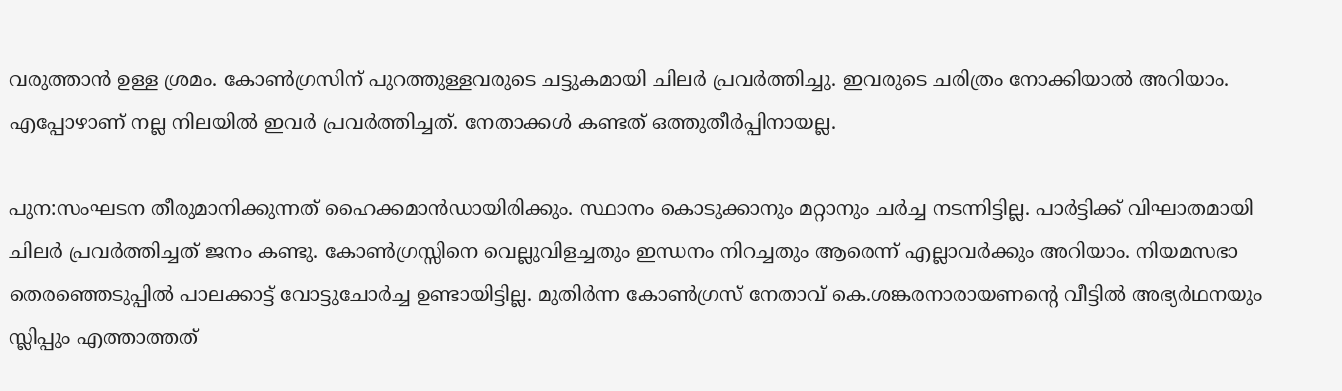വരുത്താൻ ഉള്ള ശ്രമം. കോൺഗ്രസിന് പുറത്തുള്ളവരുടെ ചട്ടുകമായി ചിലർ പ്രവ‍ർത്തിച്ചു. ഇവരുടെ ചരിത്രം നോക്കിയാൽ അറിയാം. എപ്പോഴാണ് നല്ല നിലയിൽ ഇവർ പ്രവർത്തിച്ചത്. നേതാക്കൾ കണ്ടത് ഒത്തുതീർപ്പിനായല്ല.

പുന:സംഘടന തീരുമാനിക്കുന്നത് ഹൈക്കമാൻഡായിരിക്കും. സ്ഥാനം കൊടുക്കാനും മറ്റാനും ചർച്ച നടന്നിട്ടില്ല. പാർട്ടിക്ക് വിഘാതമായി ചിലർ പ്രവർത്തിച്ചത് ജനം കണ്ടു. കോൺഗ്രസ്സിനെ വെല്ലുവിളച്ചതും ഇന്ധനം നിറച്ചതും ആരെന്ന് എല്ലാവർക്കും അറിയാം. നിയമസഭാ തെരഞ്ഞെടുപ്പിൽ പാലക്കാട്ട് വോട്ടുചോർച്ച ഉണ്ടായിട്ടില്ല. മുതിർന്ന കോൺഗ്രസ് നേതാവ് കെ.ശങ്കരനാരായണൻ്റെ വീട്ടിൽ അഭ്യർഥനയും സ്ലിപ്പും എത്താത്തത്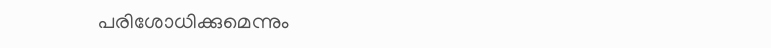പരിശോധിക്കുമെന്നും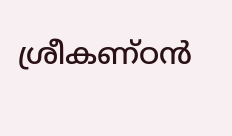ശ്രീകണ്ഠൻ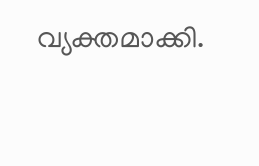വ്യക്തമാക്കി.